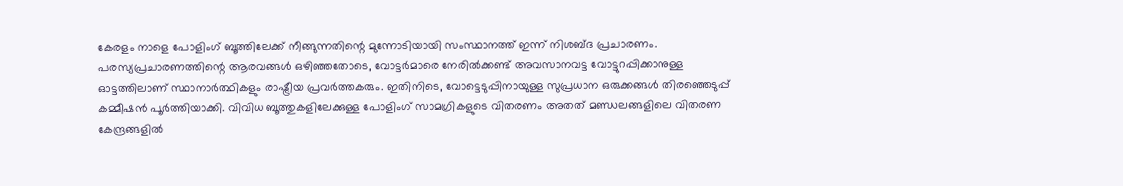കേരളം നാളെ പോളിംഗ് ബൂത്തിലേക്ക് നീങ്ങുന്നതിന്റെ മുന്നോടിയായി സംസ്ഥാനത്ത് ഇന്ന് നിശബ്ദ പ്രചാരണം. പരസ്യപ്രചാരണത്തിന്റെ ആരവങ്ങൾ ഒഴിഞ്ഞതോടെ, വോട്ടർമാരെ നേരിൽക്കണ്ട് അവസാനവട്ട വോട്ടുറപ്പിക്കാനുള്ള ഓട്ടത്തിലാണ് സ്ഥാനാർത്ഥികളും രാഷ്ട്രീയ പ്രവർത്തകരും. ഇതിനിടെ, വോട്ടെടുപ്പിനായുള്ള സുപ്രധാന ഒരുക്കങ്ങൾ തിരഞ്ഞെടുപ്പ് കമ്മീഷൻ പൂർത്തിയാക്കി. വിവിധ ബൂത്തുകളിലേക്കുള്ള പോളിംഗ് സാമഗ്രികളുടെ വിതരണം അതത് മണ്ഡലങ്ങളിലെ വിതരണ കേന്ദ്രങ്ങളിൽ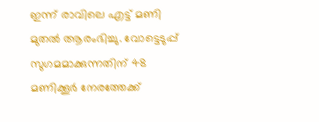ഇന്ന് രാവിലെ എട്ട് മണി മുതൽ ആരംഭിച്ചു. വോട്ടെടുപ്പ് സുഗമമാക്കുന്നതിന് 48 മണിക്കൂർ നേരത്തേക്ക്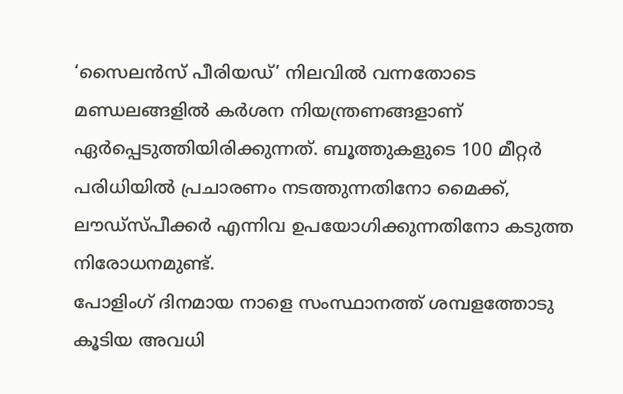‘സൈലൻസ് പീരിയഡ്’ നിലവിൽ വന്നതോടെ മണ്ഡലങ്ങളിൽ കർശന നിയന്ത്രണങ്ങളാണ് ഏർപ്പെടുത്തിയിരിക്കുന്നത്. ബൂത്തുകളുടെ 100 മീറ്റർ പരിധിയിൽ പ്രചാരണം നടത്തുന്നതിനോ മൈക്ക്, ലൗഡ്സ്പീക്കർ എന്നിവ ഉപയോഗിക്കുന്നതിനോ കടുത്ത നിരോധനമുണ്ട്.
പോളിംഗ് ദിനമായ നാളെ സംസ്ഥാനത്ത് ശമ്പളത്തോടു കൂടിയ അവധി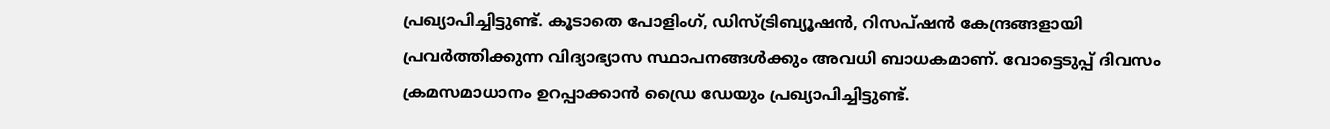പ്രഖ്യാപിച്ചിട്ടുണ്ട്. കൂടാതെ പോളിംഗ്, ഡിസ്ട്രിബ്യൂഷൻ, റിസപ്ഷൻ കേന്ദ്രങ്ങളായി പ്രവർത്തിക്കുന്ന വിദ്യാഭ്യാസ സ്ഥാപനങ്ങൾക്കും അവധി ബാധകമാണ്. വോട്ടെടുപ്പ് ദിവസം ക്രമസമാധാനം ഉറപ്പാക്കാൻ ഡ്രൈ ഡേയും പ്രഖ്യാപിച്ചിട്ടുണ്ട്.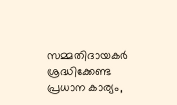സമ്മതിദായകർ ശ്രദ്ധിക്കേണ്ട പ്രധാന കാര്യം,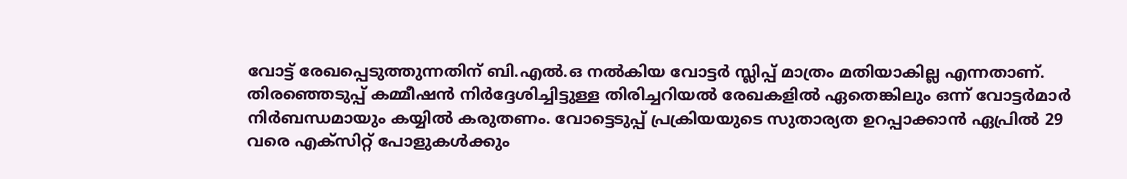വോട്ട് രേഖപ്പെടുത്തുന്നതിന് ബി.എൽ.ഒ നൽകിയ വോട്ടർ സ്ലിപ്പ് മാത്രം മതിയാകില്ല എന്നതാണ്. തിരഞ്ഞെടുപ്പ് കമ്മീഷൻ നിർദ്ദേശിച്ചിട്ടുള്ള തിരിച്ചറിയൽ രേഖകളിൽ ഏതെങ്കിലും ഒന്ന് വോട്ടർമാർ നിർബന്ധമായും കയ്യിൽ കരുതണം. വോട്ടെടുപ്പ് പ്രക്രിയയുടെ സുതാര്യത ഉറപ്പാക്കാൻ ഏപ്രിൽ 29 വരെ എക്സിറ്റ് പോളുകൾക്കും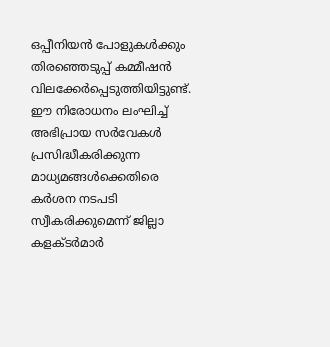ഒപ്പീനിയൻ പോളുകൾക്കും തിരഞ്ഞെടുപ്പ് കമ്മീഷൻ വിലക്കേർപ്പെടുത്തിയിട്ടുണ്ട്. ഈ നിരോധനം ലംഘിച്ച് അഭിപ്രായ സർവേകൾ പ്രസിദ്ധീകരിക്കുന്ന മാധ്യമങ്ങൾക്കെതിരെ കർശന നടപടി സ്വീകരിക്കുമെന്ന് ജില്ലാ കളക്ടർമാർ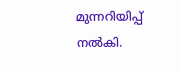മുന്നറിയിപ്പ് നൽകി.